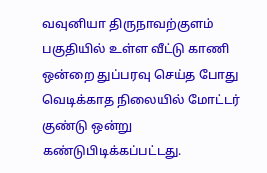வவுனியா திருநாவற்குளம் பகுதியில் உள்ள வீட்டு காணி ஒன்றை துப்பரவு செய்த போது வெடிக்காத நிலையில் மோட்டர் குண்டு ஒன்று கண்டுபிடிக்கப்பட்டது.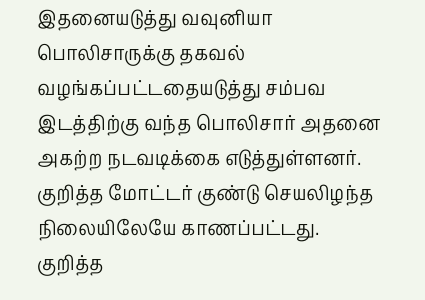இதனையடுத்து வவுனியா பொலிசாருக்கு தகவல் வழங்கப்பட்டதையடுத்து சம்பவ இடத்திற்கு வந்த பொலிசார் அதனை அகற்ற நடவடிக்கை எடுத்துள்ளனர்.
குறித்த மோட்டர் குண்டு செயலிழந்த நிலையிலேயே காணப்பட்டது.
குறித்த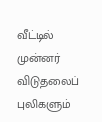வீட்டில் முன்னர் விடுதலைப் புலிகளும்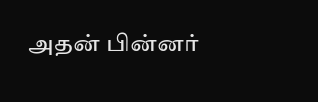அதன் பின்னர்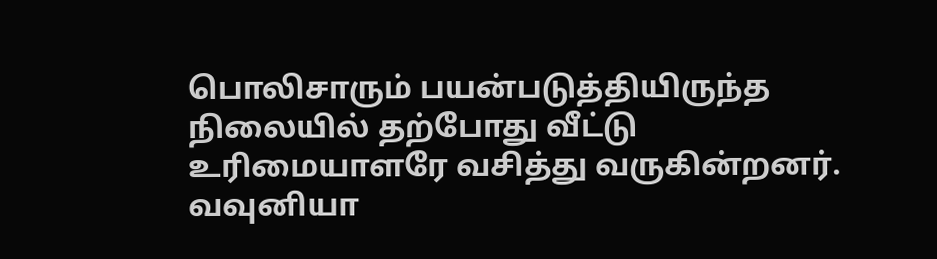பொலிசாரும் பயன்படுத்தியிருந்த நிலையில் தற்போது வீட்டு உரிமையாளரே வசித்து வருகின்றனர்.
வவுனியா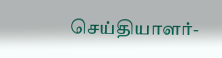செய்தியாளர்-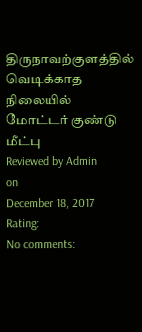திருநாவற்குளத்தில் வெடிக்காத நிலையில் மோட்டர் குண்டு மீட்பு
Reviewed by Admin
on
December 18, 2017
Rating:
No comments: